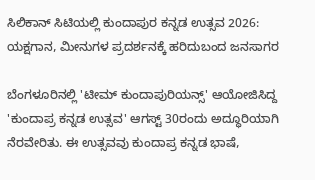ಸಿಲಿಕಾನ್ ಸಿಟಿಯಲ್ಲಿ ಕುಂದಾಪುರ ಕನ್ನಡ ಉತ್ಸವ 2026: ಯಕ್ಷಗಾನ, ಮೀನುಗಳ ಪ್ರದರ್ಶನಕ್ಕೆ ಹರಿದುಬಂದ ಜನಸಾಗರ

ಬೆಂಗಳೂರಿನಲ್ಲಿ 'ಟೀಮ್ ಕುಂದಾಪುರಿಯನ್ಸ್' ಆಯೋಜಿಸಿದ್ದ 'ಕುಂದಾಪ್ರ ಕನ್ನಡ ಉತ್ಸವ' ಆಗಸ್ಟ್ 30ರಂದು ಅದ್ಧೂರಿಯಾಗಿ ನೆರವೇರಿತು. ಈ ಉತ್ಸವವು ಕುಂದಾಪ್ರ ಕನ್ನಡ ಭಾಷೆ,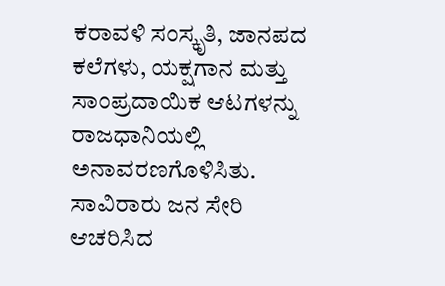ಕರಾವಳಿ ಸಂಸ್ಕೃತಿ, ಜಾನಪದ ಕಲೆಗಳು, ಯಕ್ಷಗಾನ ಮತ್ತು ಸಾಂಪ್ರದಾಯಿಕ ಆಟಗಳನ್ನು ರಾಜಧಾನಿಯಲ್ಲಿ ಅನಾವರಣಗೊಳಿಸಿತು. ಸಾವಿರಾರು ಜನ ಸೇರಿ ಆಚರಿಸಿದ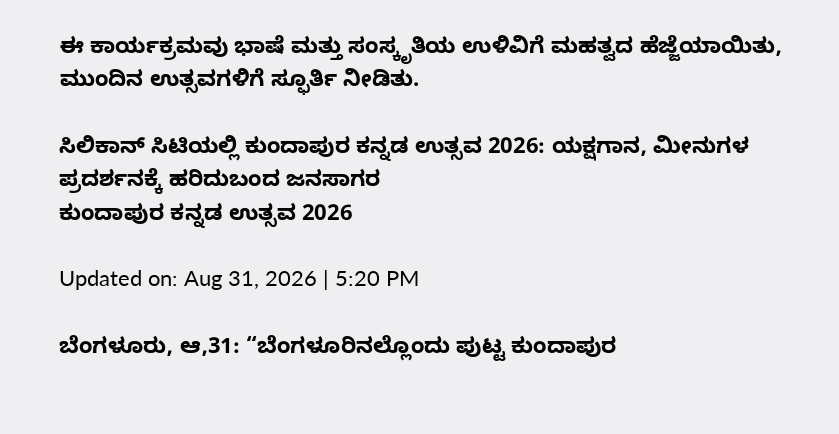ಈ ಕಾರ್ಯಕ್ರಮವು ಭಾಷೆ ಮತ್ತು ಸಂಸ್ಕೃತಿಯ ಉಳಿವಿಗೆ ಮಹತ್ವದ ಹೆಜ್ಜೆಯಾಯಿತು, ಮುಂದಿನ ಉತ್ಸವಗಳಿಗೆ ಸ್ಫೂರ್ತಿ ನೀಡಿತು.

ಸಿಲಿಕಾನ್ ಸಿಟಿಯಲ್ಲಿ ಕುಂದಾಪುರ ಕನ್ನಡ ಉತ್ಸವ 2026: ಯಕ್ಷಗಾನ, ಮೀನುಗಳ ಪ್ರದರ್ಶನಕ್ಕೆ ಹರಿದುಬಂದ ಜನಸಾಗರ
ಕುಂದಾಪುರ ಕನ್ನಡ ಉತ್ಸವ 2026

Updated on: Aug 31, 2026 | 5:20 PM

ಬೆಂಗಳೂರು, ಆ,31: “ಬೆಂಗಳೂರಿನಲ್ಲೊಂದು ಪುಟ್ಟ ಕುಂದಾಪುರ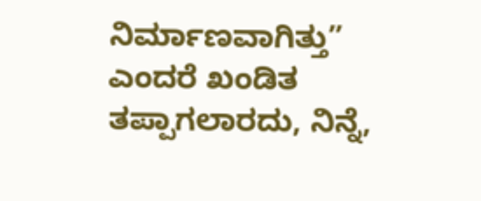ನಿರ್ಮಾಣವಾಗಿತ್ತು” ಎಂದರೆ ಖಂಡಿತ ತಪ್ಪಾಗಲಾರದು, ನಿನ್ನೆ,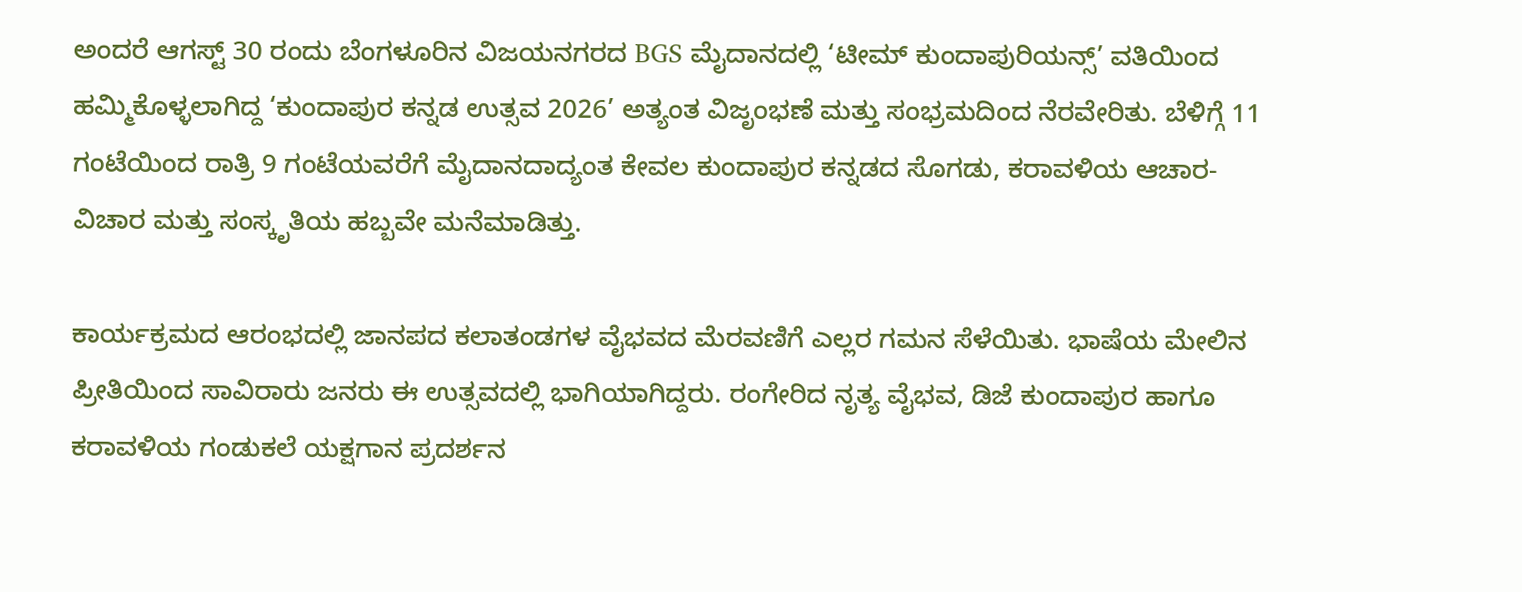ಅಂದರೆ ಆಗಸ್ಟ್ 30 ರಂದು ಬೆಂಗಳೂರಿನ ವಿಜಯನಗರದ BGS ಮೈದಾನದಲ್ಲಿ ‘ಟೀಮ್ ಕುಂದಾಪುರಿಯನ್ಸ್’ ವತಿಯಿಂದ ಹಮ್ಮಿಕೊಳ್ಳಲಾಗಿದ್ದ ‘ಕುಂದಾಪುರ ಕನ್ನಡ ಉತ್ಸವ 2026’ ಅತ್ಯಂತ ವಿಜೃಂಭಣೆ ಮತ್ತು ಸಂಭ್ರಮದಿಂದ ನೆರವೇರಿತು. ಬೆಳಿಗ್ಗೆ 11 ಗಂಟೆಯಿಂದ ರಾತ್ರಿ 9 ಗಂಟೆಯವರೆಗೆ ಮೈದಾನದಾದ್ಯಂತ ಕೇವಲ ಕುಂದಾಪುರ ಕನ್ನಡದ ಸೊಗಡು, ಕರಾವಳಿಯ ಆಚಾರ-ವಿಚಾರ ಮತ್ತು ಸಂಸ್ಕೃತಿಯ ಹಬ್ಬವೇ ಮನೆಮಾಡಿತ್ತು.

ಕಾರ್ಯಕ್ರಮದ ಆರಂಭದಲ್ಲಿ ಜಾನಪದ ಕಲಾತಂಡಗಳ ವೈಭವದ ಮೆರವಣಿಗೆ ಎಲ್ಲರ ಗಮನ ಸೆಳೆಯಿತು. ಭಾಷೆಯ ಮೇಲಿನ ಪ್ರೀತಿಯಿಂದ ಸಾವಿರಾರು ಜನರು ಈ ಉತ್ಸವದಲ್ಲಿ ಭಾಗಿಯಾಗಿದ್ದರು. ರಂಗೇರಿದ ನೃತ್ಯ ವೈಭವ, ಡಿಜೆ ಕುಂದಾಪುರ ಹಾಗೂ ಕರಾವಳಿಯ ಗಂಡುಕಲೆ ಯಕ್ಷಗಾನ ಪ್ರದರ್ಶನ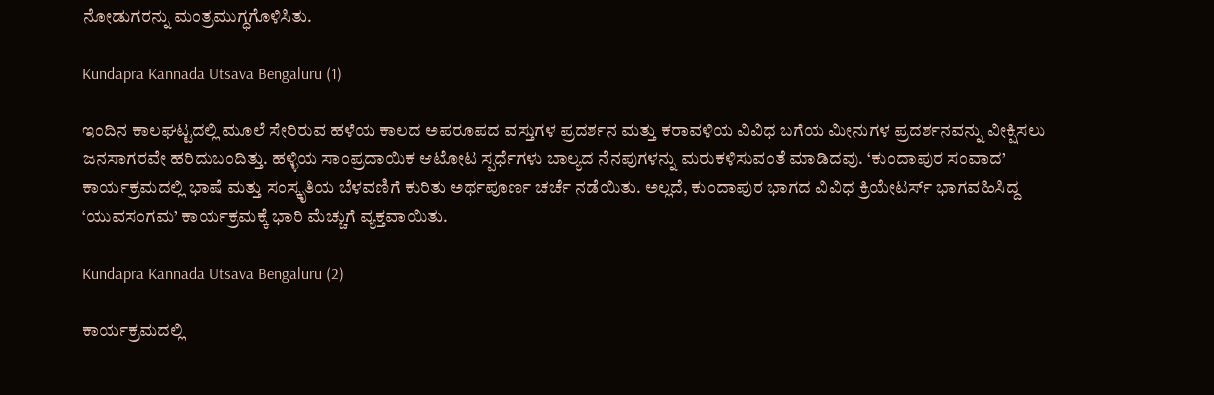ನೋಡುಗರನ್ನು ಮಂತ್ರಮುಗ್ಧಗೊಳಿಸಿತು.

Kundapra Kannada Utsava Bengaluru (1)

ಇಂದಿನ ಕಾಲಘಟ್ಟದಲ್ಲಿ ಮೂಲೆ ಸೇರಿರುವ ಹಳೆಯ ಕಾಲದ ಅಪರೂಪದ ವಸ್ತುಗಳ ಪ್ರದರ್ಶನ ಮತ್ತು ಕರಾವಳಿಯ ವಿವಿಧ ಬಗೆಯ ಮೀನುಗಳ ಪ್ರದರ್ಶನವನ್ನು ವೀಕ್ಷಿಸಲು ಜನಸಾಗರವೇ ಹರಿದುಬಂದಿತ್ತು. ಹಳ್ಳಿಯ ಸಾಂಪ್ರದಾಯಿಕ ಆಟೋಟ ಸ್ಪರ್ಧೆಗಳು ಬಾಲ್ಯದ ನೆನಪುಗಳನ್ನು ಮರುಕಳಿಸುವಂತೆ ಮಾಡಿದವು. ‘ಕುಂದಾಪುರ ಸಂವಾದ’ ಕಾರ್ಯಕ್ರಮದಲ್ಲಿ ಭಾಷೆ ಮತ್ತು ಸಂಸ್ಕೃತಿಯ ಬೆಳವಣಿಗೆ ಕುರಿತು ಅರ್ಥಪೂರ್ಣ ಚರ್ಚೆ ನಡೆಯಿತು. ಅಲ್ಲದೆ, ಕುಂದಾಪುರ ಭಾಗದ ವಿವಿಧ ಕ್ರಿಯೇಟರ್ಸ್ ಭಾಗವಹಿಸಿದ್ದ ‘ಯುವಸಂಗಮ’ ಕಾರ್ಯಕ್ರಮಕ್ಕೆ ಭಾರಿ ಮೆಚ್ಚುಗೆ ವ್ಯಕ್ತವಾಯಿತು.

Kundapra Kannada Utsava Bengaluru (2)

ಕಾರ್ಯಕ್ರಮದಲ್ಲಿ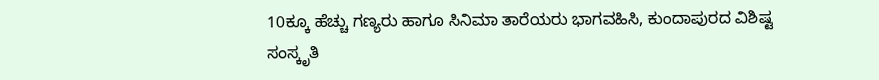10ಕ್ಕೂ ಹೆಚ್ಚು ಗಣ್ಯರು ಹಾಗೂ ಸಿನಿಮಾ ತಾರೆಯರು ಭಾಗವಹಿಸಿ, ಕುಂದಾಪುರದ ವಿಶಿಷ್ಟ ಸಂಸ್ಕೃತಿ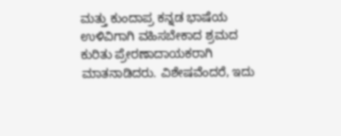ಮತ್ತು ಕುಂದಾಪ್ರ ಕನ್ನಡ ಭಾಷೆಯ ಉಳಿವಿಗಾಗಿ ವಹಿಸಬೇಕಾದ ಶ್ರಮದ ಕುರಿತು ಪ್ರೇರಣಾದಾಯಕರಾಗಿ ಮಾತನಾಡಿದರು. ವಿಶೇಷವೆಂದರೆ, ಇದು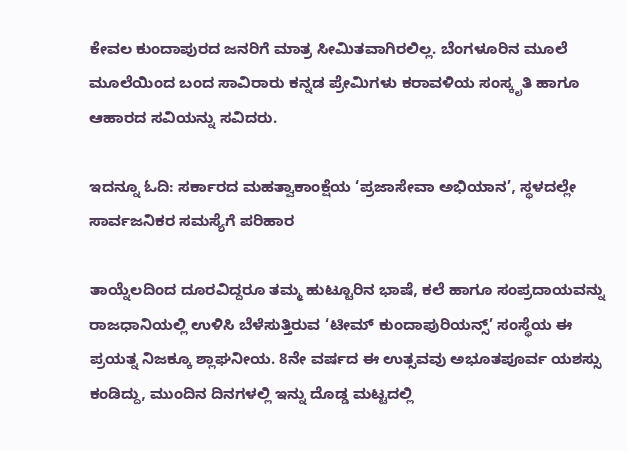ಕೇವಲ ಕುಂದಾಪುರದ ಜನರಿಗೆ ಮಾತ್ರ ಸೀಮಿತವಾಗಿರಲಿಲ್ಲ. ಬೆಂಗಳೂರಿನ ಮೂಲೆ ಮೂಲೆಯಿಂದ ಬಂದ ಸಾವಿರಾರು ಕನ್ನಡ ಪ್ರೇಮಿಗಳು ಕರಾವಳಿಯ ಸಂಸ್ಕೃತಿ ಹಾಗೂ ಆಹಾರದ ಸವಿಯನ್ನು ಸವಿದರು.

ಇದನ್ನೂ ಓದಿ: ಸರ್ಕಾರದ ಮಹತ್ವಾಕಾಂಕ್ಷೆಯ ‘ಪ್ರಜಾಸೇವಾ ಅಭಿಯಾನ’, ಸ್ಥಳದಲ್ಲೇ ಸಾರ್ವಜನಿಕರ ಸಮಸ್ಯೆಗೆ ಪರಿಹಾರ

ತಾಯ್ನೆಲದಿಂದ ದೂರವಿದ್ದರೂ ತಮ್ಮ ಹುಟ್ಟೂರಿನ ಭಾಷೆ, ಕಲೆ ಹಾಗೂ ಸಂಪ್ರದಾಯವನ್ನು ರಾಜಧಾನಿಯಲ್ಲಿ ಉಳಿಸಿ ಬೆಳೆಸುತ್ತಿರುವ ‘ಟೀಮ್ ಕುಂದಾಪುರಿಯನ್ಸ್’ ಸಂಸ್ಥೆಯ ಈ ಪ್ರಯತ್ನ ನಿಜಕ್ಕೂ ಶ್ಲಾಘನೀಯ. 8ನೇ ವರ್ಷದ ಈ ಉತ್ಸವವು ಅಭೂತಪೂರ್ವ ಯಶಸ್ಸು ಕಂಡಿದ್ದು, ಮುಂದಿನ ದಿನಗಳಲ್ಲಿ ಇನ್ನು ದೊಡ್ಡ ಮಟ್ಟದಲ್ಲಿ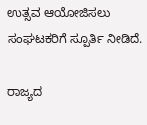ಉತ್ಸವ ಆಯೋಜಿಸಲು ಸಂಘಟಕರಿಗೆ ಸ್ಪೂರ್ತಿ ನೀಡಿದೆ.

ರಾಜ್ಯದ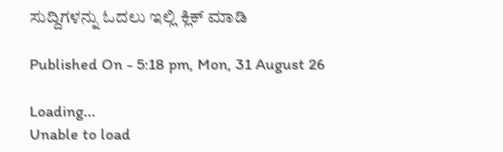ಸುದ್ದಿಗಳನ್ನು ಓದಲು ಇಲ್ಲಿ ಕ್ಲಿಕ್ ಮಾಡಿ

Published On - 5:18 pm, Mon, 31 August 26

Loading...
Unable to load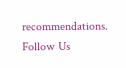recommendations.
Follow Us